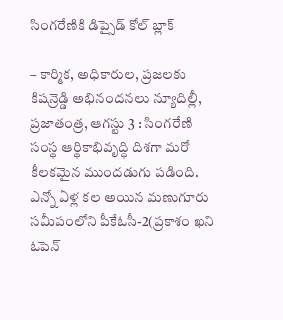సింగరేణికి డిప్సైడ్ కోల్ బ్లాక్

– కార్మిక, అధికారుల, ప్రజలకు కిషన్రెడ్డి అభినందనలు న్యూదిల్లీ, ప్రజాతంత్ర, ఆగస్టు 3 : సింగరేణి సంస్థ ఆర్థికాభివృద్ధి దిశగా మరో కీలకమైన ముందడుగు పడింది. ఎన్నో ఏళ్ల కల అయిన మణుగూరు సమీపంలోని పీకేఓసీ-2(ప్రకాశం ఖని ఓపెన్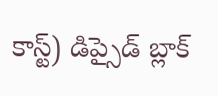కాస్ట్) డిప్సైడ్ బ్లాక్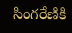సింగరేణికి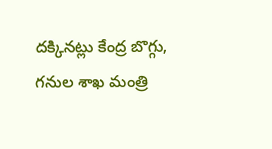దక్కినట్లు కేంద్ర బొగ్గు, గనుల శాఖ మంత్రి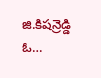జి.కిషన్రెడ్డి ఓ…